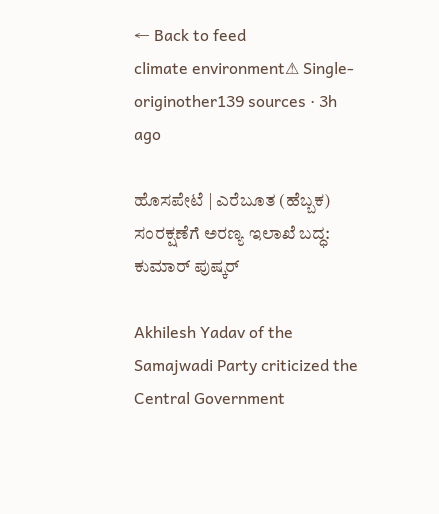← Back to feed
climate environment⚠ Single-originother139 sources · 3h ago

ಹೊಸಪೇಟೆ | ಎರೆಬೂತ (ಹೆಬ್ಬಕ) ಸಂರಕ್ಷಣೆಗೆ ಅರಣ್ಯ ಇಲಾಖೆ ಬದ್ಧ: ಕುಮಾರ್ ಪುಷ್ಕರ್

Akhilesh Yadav of the Samajwadi Party criticized the Central Government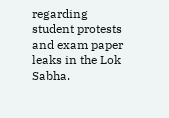regarding student protests and exam paper leaks in the Lok Sabha.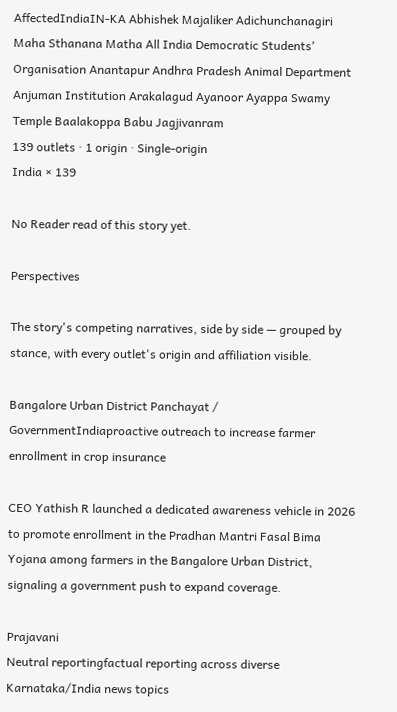AffectedIndiaIN-KA Abhishek Majaliker Adichunchanagiri Maha Sthanana Matha All India Democratic Students' Organisation Anantapur Andhra Pradesh Animal Department Anjuman Institution Arakalagud Ayanoor Ayappa Swamy Temple Baalakoppa Babu Jagjivanram
139 outlets · 1 origin · Single-origin
India × 139

No Reader read of this story yet.

Perspectives

The story's competing narratives, side by side — grouped by stance, with every outlet's origin and affiliation visible.

Bangalore Urban District Panchayat / GovernmentIndiaproactive outreach to increase farmer enrollment in crop insurance

CEO Yathish R launched a dedicated awareness vehicle in 2026 to promote enrollment in the Pradhan Mantri Fasal Bima Yojana among farmers in the Bangalore Urban District, signaling a government push to expand coverage.

Prajavani
Neutral reportingfactual reporting across diverse Karnataka/India news topics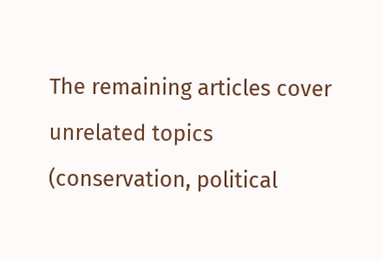The remaining articles cover unrelated topics (conservation, political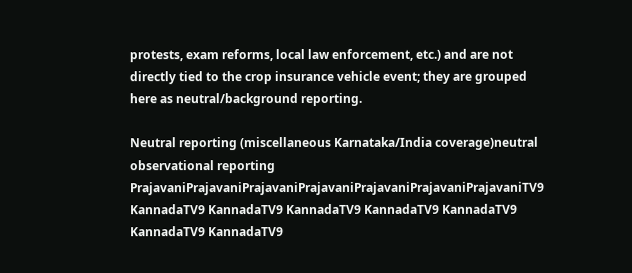protests, exam reforms, local law enforcement, etc.) and are not directly tied to the crop insurance vehicle event; they are grouped here as neutral/background reporting.

Neutral reporting (miscellaneous Karnataka/India coverage)neutral observational reporting
PrajavaniPrajavaniPrajavaniPrajavaniPrajavaniPrajavaniPrajavaniTV9 KannadaTV9 KannadaTV9 KannadaTV9 KannadaTV9 KannadaTV9 KannadaTV9 KannadaTV9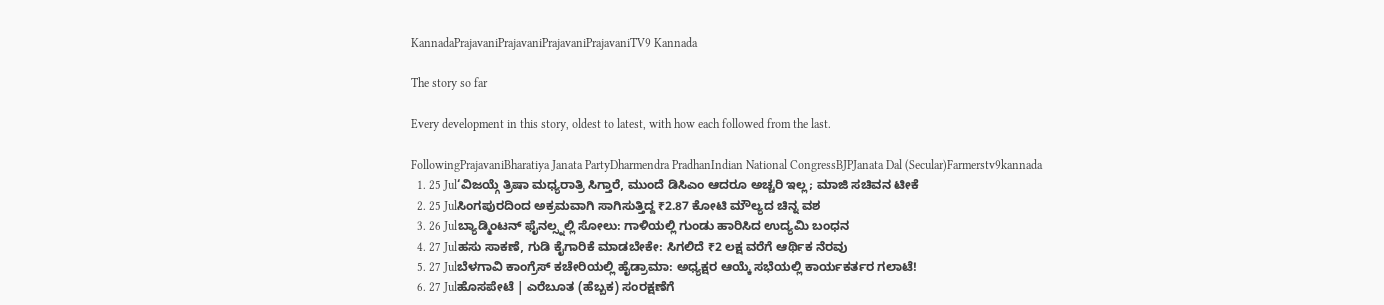KannadaPrajavaniPrajavaniPrajavaniPrajavaniTV9 Kannada

The story so far

Every development in this story, oldest to latest, with how each followed from the last.

FollowingPrajavaniBharatiya Janata PartyDharmendra PradhanIndian National CongressBJPJanata Dal (Secular)Farmerstv9kannada
  1. 25 Jul‘ವಿಜಯ್ಗೆ ತ್ರಿಷಾ ಮಧ್ಯರಾತ್ರಿ ಸಿಗ್ತಾರೆ, ಮುಂದೆ ಡಿಸಿಎಂ ಆದರೂ ಅಚ್ಚರಿ ಇಲ್ಲ; ಮಾಜಿ ಸಚಿವನ ಟೀಕೆ
  2. 25 Julಸಿಂಗಪುರದಿಂದ ಅಕ್ರಮವಾಗಿ ಸಾಗಿಸುತ್ತಿದ್ದ ₹2.87 ಕೋಟಿ ಮೌಲ್ಯದ ಚಿನ್ನ ವಶ
  3. 26 Julಬ್ಯಾಡ್ಮಿಂಟನ್ ಫೈನಲ್ಸ್ನಲ್ಲಿ ಸೋಲು: ಗಾಳಿಯಲ್ಲಿ ಗುಂಡು ಹಾರಿಸಿದ ಉದ್ಯಮಿ ಬಂಧನ
  4. 27 Julಹಸು ಸಾಕಣೆ, ಗುಡಿ ಕೈಗಾರಿಕೆ ಮಾಡಬೇಕೇ: ಸಿಗಲಿದೆ ₹2 ಲಕ್ಷ ವರೆಗೆ ಆರ್ಥಿಕ ನೆರವು
  5. 27 Julಬೆಳಗಾವಿ ಕಾಂಗ್ರೆಸ್ ಕಚೇರಿಯಲ್ಲಿ ಹೈಡ್ರಾಮಾ: ಅಧ್ಯಕ್ಷರ ಆಯ್ಕೆ ಸಭೆಯಲ್ಲಿ ಕಾರ್ಯಕರ್ತರ ಗಲಾಟೆ!
  6. 27 Julಹೊಸಪೇಟೆ | ಎರೆಬೂತ (ಹೆಬ್ಬಕ) ಸಂರಕ್ಷಣೆಗೆ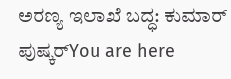ಅರಣ್ಯ ಇಲಾಖೆ ಬದ್ಧ: ಕುಮಾರ್ ಪುಷ್ಕರ್You are here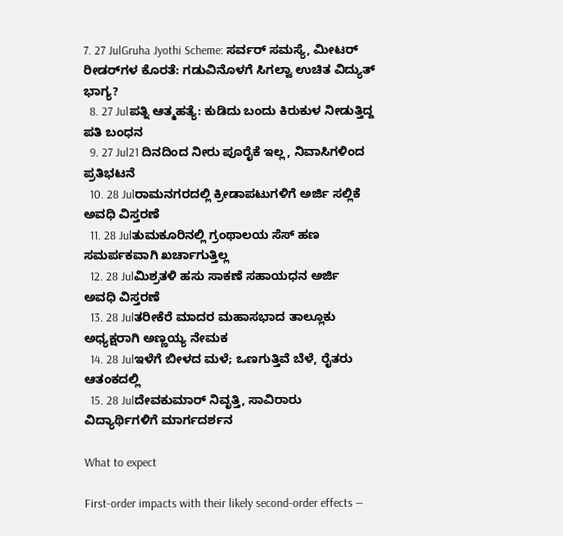7. 27 JulGruha Jyothi Scheme: ಸರ್ವರ್ ಸಮಸ್ಯೆ, ಮೀಟರ್ ರೀಡರ್‌ಗಳ ಕೊರತೆ: ಗಡುವಿನೊಳಗೆ ಸಿಗಲ್ವಾ ಉಚಿತ ವಿದ್ಯುತ್ ಭಾಗ್ಯ?
  8. 27 Julಪತ್ನಿ ಆತ್ಮಹತ್ಯೆ: ಕುಡಿದು ಬಂದು ಕಿರುಕುಳ ನೀಡುತ್ತಿದ್ದ ಪತಿ ಬಂಧನ
  9. 27 Jul21 ದಿನದಿಂದ ನೀರು ಪೂರೈಕೆ ಇಲ್ಲ, ನಿವಾಸಿಗಳಿಂದ ಪ್ರತಿಭಟನೆ
  10. 28 Julರಾಮನಗರದಲ್ಲಿ ಕ್ರೀಡಾಪಟುಗಳಿಗೆ ಅರ್ಜಿ ಸಲ್ಲಿಕೆ ಅವಧಿ ವಿಸ್ತರಣೆ
  11. 28 Julತುಮಕೂರಿನಲ್ಲಿ ಗ್ರಂಥಾಲಯ ಸೆಸ್ ಹಣ ಸಮರ್ಪಕವಾಗಿ ಖರ್ಚಾಗುತ್ತಿಲ್ಲ
  12. 28 Julಮಿಶ್ರತಳಿ ಹಸು ಸಾಕಣೆ ಸಹಾಯಧನ ಅರ್ಜಿ ಅವಧಿ ವಿಸ್ತರಣೆ
  13. 28 Julತರೀಕೆರೆ ಮಾದರ ಮಹಾಸಭಾದ ತಾಲ್ಲೂಕು ಅಧ್ಯಕ್ಷರಾಗಿ ಅಣ್ಣಯ್ಯ ನೇಮಕ
  14. 28 Julಇಳೆಗೆ ಬೀಳದ ಮಳೆ; ಒಣಗುತ್ತಿವೆ ಬೆಳೆ, ರೈತರು ಆತಂಕದಲ್ಲಿ
  15. 28 Julದೇವಕುಮಾರ್ ನಿವೃತ್ತಿ, ಸಾವಿರಾರು ವಿದ್ಯಾರ್ಥಿಗಳಿಗೆ ಮಾರ್ಗದರ್ಶನ

What to expect

First-order impacts with their likely second-order effects —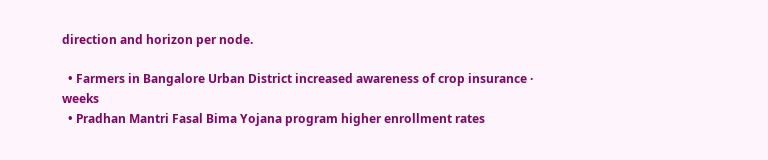direction and horizon per node.

  • Farmers in Bangalore Urban District increased awareness of crop insurance · weeks
  • Pradhan Mantri Fasal Bima Yojana program higher enrollment rates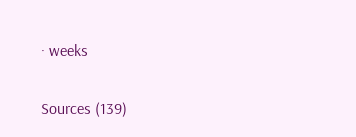· weeks

Sources (139)